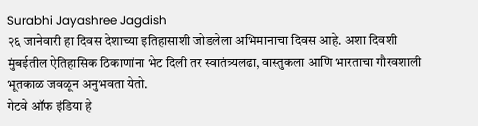Surabhi Jayashree Jagdish
२६ जानेवारी हा दिवस देशाच्या इतिहासाशी जोडलेला अभिमानाचा दिवस आहे. अशा दिवशी मुंबईतील ऐतिहासिक ठिकाणांना भेट दिली तर स्वातंत्र्यलढा, वास्तुकला आणि भारताचा गौरवशाली भूतकाळ जवळून अनुभवता येतो.
गेटवे ऑफ इंडिया हे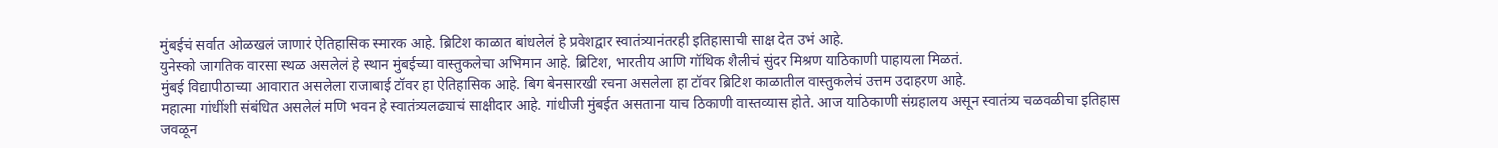मुंबईचं सर्वात ओळखलं जाणारं ऐतिहासिक स्मारक आहे. ब्रिटिश काळात बांधलेलं हे प्रवेशद्वार स्वातंत्र्यानंतरही इतिहासाची साक्ष देत उभं आहे.
युनेस्को जागतिक वारसा स्थळ असलेलं हे स्थान मुंबईच्या वास्तुकलेचा अभिमान आहे. ब्रिटिश, भारतीय आणि गॉथिक शैलीचं सुंदर मिश्रण याठिकाणी पाहायला मिळतं.
मुंबई विद्यापीठाच्या आवारात असलेला राजाबाई टॉवर हा ऐतिहासिक आहे. बिग बेनसारखी रचना असलेला हा टॉवर ब्रिटिश काळातील वास्तुकलेचं उत्तम उदाहरण आहे.
महात्मा गांधींशी संबंधित असलेलं मणि भवन हे स्वातंत्र्यलढ्याचं साक्षीदार आहे. गांधीजी मुंबईत असताना याच ठिकाणी वास्तव्यास होते. आज याठिकाणी संग्रहालय असून स्वातंत्र्य चळवळीचा इतिहास जवळून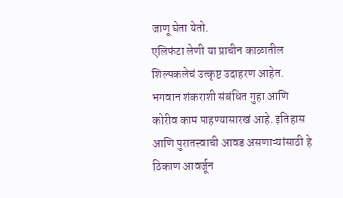जाणू घेता येतो.
एलिफंटा लेणी या प्राचीन काळातील शिल्पकलेचं उत्कृष्ट उदाहरण आहेत. भगवान शंकराशी संबंधित गुहा आणि कोरीव काम पाहण्यासारखं आहे. इतिहास आणि पुरातत्त्वाची आवड असणाऱ्यांसाठी हे ठिकाण आवर्जून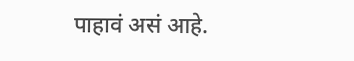पाहावं असं आहे.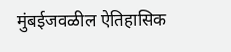मुंबईजवळील ऐतिहासिक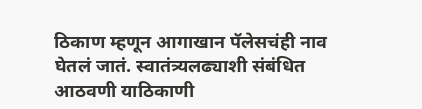ठिकाण म्हणून आगाखान पॅलेसचंही नाव घेतलं जातं. स्वातंत्र्यलढ्याशी संबंधित आठवणी याठिकाणी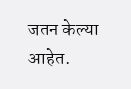जतन केल्या आहेत.